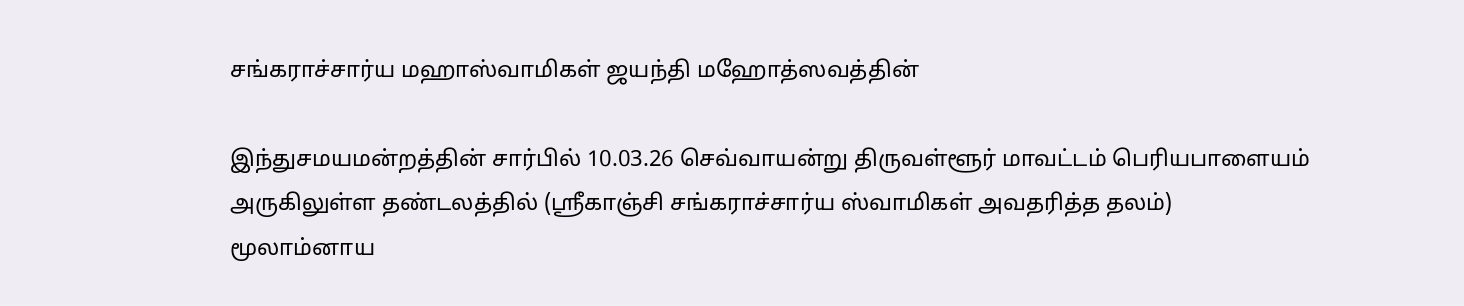சங்கராச்சார்ய மஹாஸ்வாமிகள் ஜயந்தி மஹோத்ஸவத்தின்

இந்துசமயமன்றத்தின் சார்பில் 10.03.26 செவ்வாயன்று திருவள்ளூர் மாவட்டம் பெரியபாளையம் அருகிலுள்ள தண்டலத்தில் (ஸ்ரீகாஞ்சி சங்கராச்சார்ய ஸ்வாமிகள் அவதரித்த தலம்) மூலாம்னாய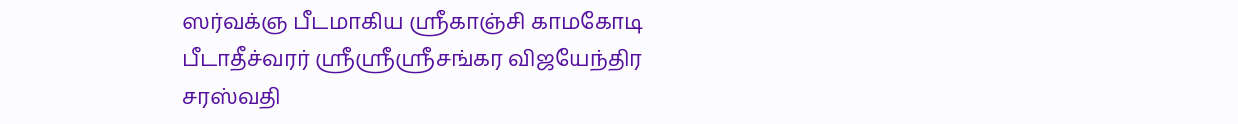ஸர்வக்ஞ பீடமாகிய ஸ்ரீகாஞ்சி காமகோடி பீடாதீச்வரர் ஸ்ரீஸ்ரீஸ்ரீசங்கர விஜயேந்திர சரஸ்வதி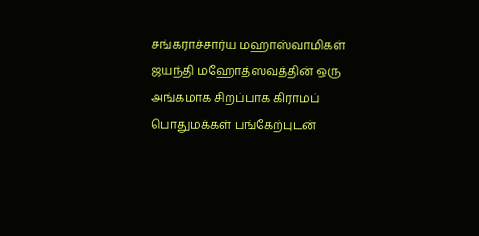சங்கராச்சார்ய மஹாஸ்வாமிகள் ஜயந்தி மஹோத்ஸவத்தின் ஒரு அங்கமாக சிறப்பாக கிராமப் பொதுமக்கள் பங்கேற்புடன்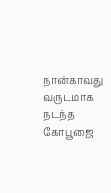நான்காவது வருடமாக நடந்த
கோபூஜை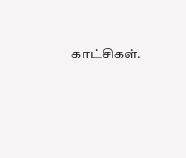காட்சிகள்.